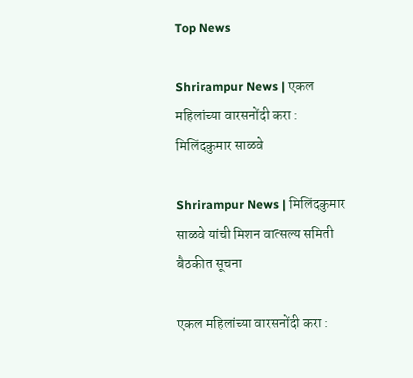Top News

Shrirampur News | एकल महिलांच्या वारसनोंदी करा : मिलिंदकुमार साळवे

Shrirampur News | मिलिंदकुमार साळवे यांची मिशन वात्सल्य समिती बैठकीत सूचना

एकल महिलांच्या वारसनोंदी करा :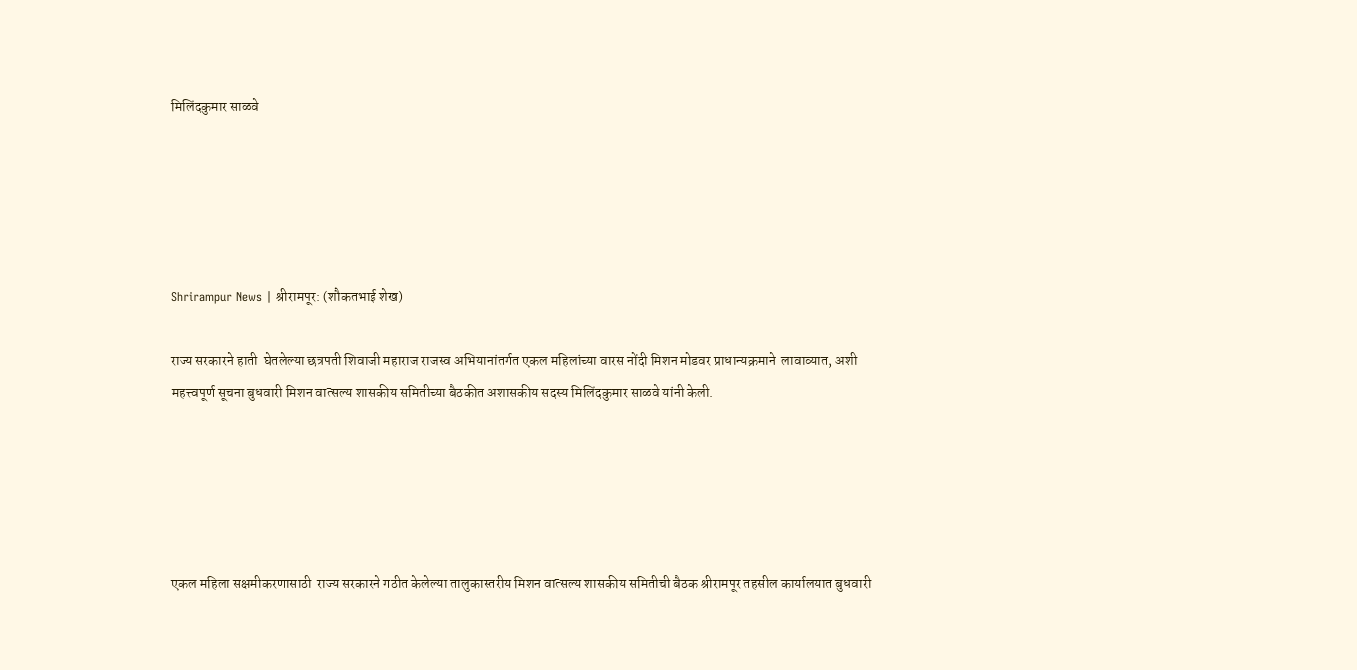मिलिंदकुमार साळवे





Shrirampur News | श्रीरामपूर: (शौकतभाई शेख)

राज्य सरकारने हाती  घेतलेल्या छत्रपती शिवाजी महाराज राजस्व अभियानांतर्गत एकल महिलांच्या वारस नोंदी मिशन मोडवर प्राधान्यक्रमाने  लावाव्यात, अशी महत्त्वपूर्ण सूचना बुधवारी मिशन वात्सल्य शासकीय समितीच्या बैठकीत अशासकीय सदस्य मिलिंदकुमार साळवे यांनी केली.





एकल महिला सक्षमीकरणासाठी  राज्य सरकारने गठीत केलेल्या तालुकास्तरीय मिशन वात्सल्य शासकीय समितीची बैठक श्रीरामपूर तहसील कार्यालयात बुधवारी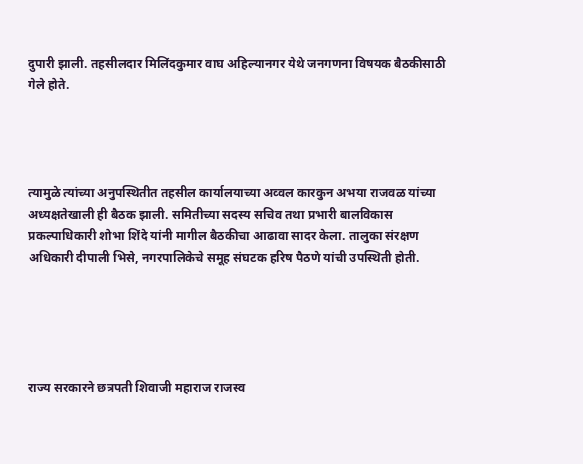दुपारी झाली. तहसीलदार मिलिंदकुमार वाघ अहिल्यानगर येथे जनगणना विषयक बैठकीसाठी गेले होते.




त्यामुळे त्यांच्या अनुपस्थितीत तहसील कार्यालयाच्या अव्वल कारकुन अभया राजवळ यांच्या अध्यक्षतेखाली ही बैठक झाली. समितीच्या सदस्य सचिव तथा प्रभारी बालविकास प्रकल्पाधिकारी शोभा शिंदे यांनी मागील बैठकीचा आढावा सादर केला. तालुका संरक्षण अधिकारी दीपाली भिसे, नगरपालिकेचे समूह संघटक हरिष पैठणे यांची उपस्थिती होती.





राज्य सरकारने छत्रपती शिवाजी महाराज राजस्व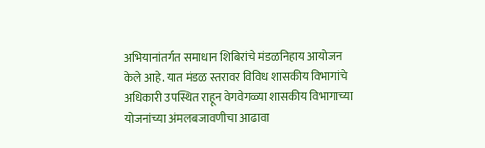अभियानांतर्गत समाधान शिबिरांचे मंडळनिहाय आयोजन केले आहे. यात मंडळ स्तरावर विविध शासकीय विभागांचे अधिकारी उपस्थित राहून वेगवेगळ्या शासकीय विभागाच्या योजनांच्या अंमलबजावणीचा आढावा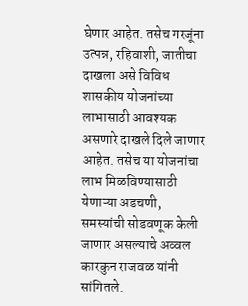घेणार आहेत. तसेच गरजूंना उत्पन्न, रहिवाशी, जातीचा दाखला असे विविध शासकीय योजनांच्या लाभासाठी आवश्यक असणारे दाखले दिले जाणार आहेत. तसेच या योजनांचा लाभ मिळविण्यासाठी येणाऱ्या अडचणी, समस्यांची सोडवणूक केली जाणार असल्याचे अव्वल कारकुन राजवळ यांनी सांगितले.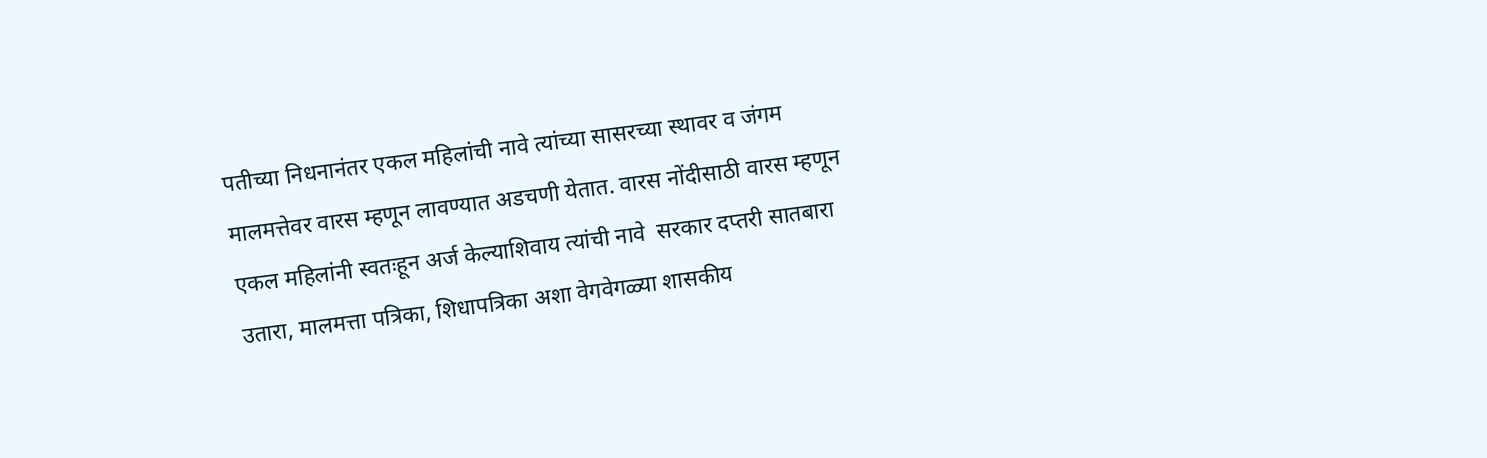पतीच्या निधनानंतर एकल महिलांची नावे त्यांच्या सासरच्या स्थावर व जंगम मालमत्तेवर वारस म्हणून लावण्यात अडचणी येतात. वारस नोंदीसाठी वारस म्हणून एकल महिलांनी स्वतःहून अर्ज केल्याशिवाय त्यांची नावे  सरकार दप्तरी सातबारा उतारा, मालमत्ता पत्रिका, शिधापत्रिका अशा वेगवेगळ्या शासकीय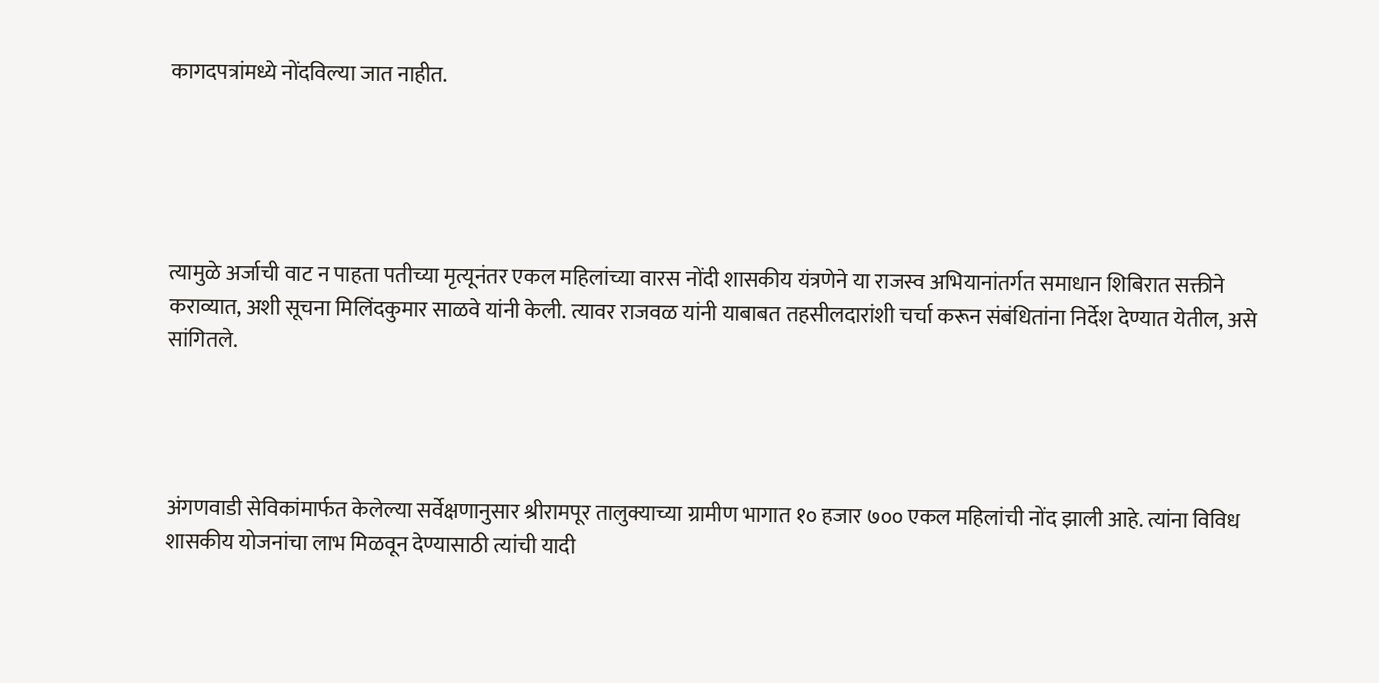कागदपत्रांमध्ये नोंदविल्या जात नाहीत.





त्यामुळे अर्जाची वाट न पाहता पतीच्या मृत्यूनंतर एकल महिलांच्या वारस नोंदी शासकीय यंत्रणेने या राजस्व अभियानांतर्गत समाधान शिबिरात सक्तीने कराव्यात, अशी सूचना मिलिंदकुमार साळवे यांनी केली. त्यावर राजवळ यांनी याबाबत तहसीलदारांशी चर्चा करून संबंधितांना निर्देश देण्यात येतील, असे सांगितले.




अंगणवाडी सेविकांमार्फत केलेल्या सर्वेक्षणानुसार श्रीरामपूर तालुक्याच्या ग्रामीण भागात १० हजार ७०० एकल महिलांची नोंद झाली आहे. त्यांना विविध शासकीय योजनांचा लाभ मिळवून देण्यासाठी त्यांची यादी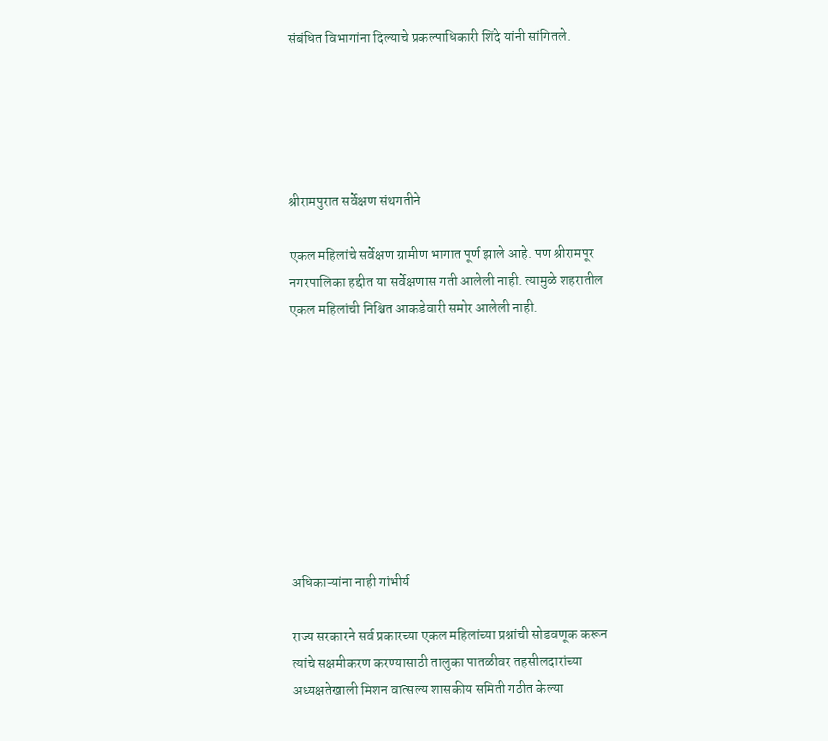संबंधित विभागांना दिल्याचे प्रकल्पाधिकारी शिंदे यांनी सांगितले.





श्रीरामपुरात सर्वेक्षण संथगतीने

एकल महिलांचे सर्वेक्षण ग्रामीण भागात पूर्ण झाले आहे. पण श्रीरामपूर नगरपालिका हद्दीत या सर्वेक्षणास गती आलेली नाही. त्यामुळे शहरातील एकल महिलांची निश्चित आकडेवारी समोर आलेली नाही.









अधिकाऱ्यांना नाही गांभीर्य

राज्य सरकारने सर्व प्रकारच्या एकल महिलांच्या प्रश्नांची सोडवणूक करून त्यांचे सक्षमीकरण करण्यासाठी तालुका पातळीवर तहसीलदारांच्या अध्यक्षतेखाली मिशन वात्सल्य शासकीय समिती गठीत केल्या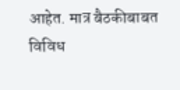आहेत. मात्र बैठकीबाबत विविध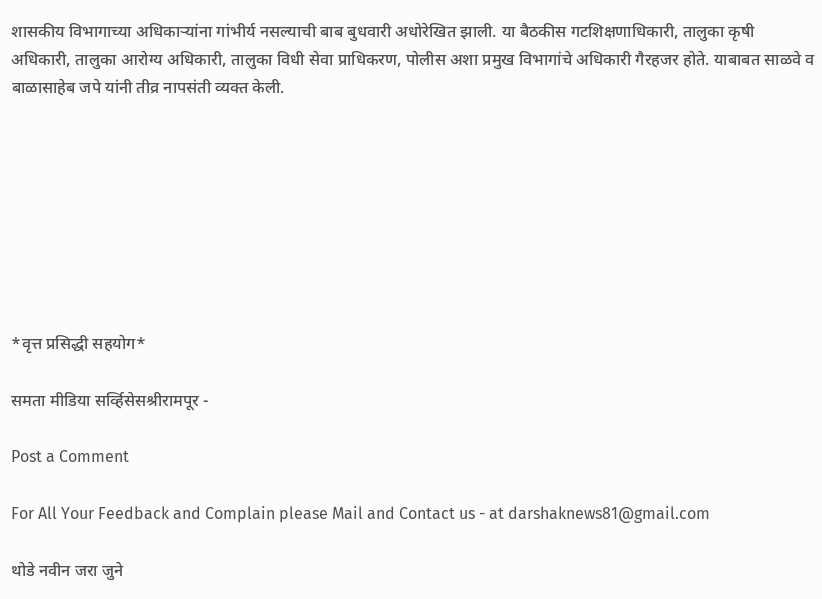शासकीय विभागाच्या अधिकाऱ्यांना गांभीर्य नसल्याची बाब बुधवारी अधोरेखित झाली. या बैठकीस गटशिक्षणाधिकारी, तालुका कृषी  अधिकारी, तालुका आरोग्य अधिकारी, तालुका विधी सेवा प्राधिकरण, पोलीस अशा प्रमुख विभागांचे अधिकारी गैरहजर होते. याबाबत साळवे व बाळासाहेब जपे यांनी तीव्र नापसंती व्यक्त केली.








*वृत्त प्रसिद्धी सहयोग*

समता मीडिया सर्व्हिसेसश्रीरामपूर -

Post a Comment

For All Your Feedback and Complain please Mail and Contact us - at darshaknews81@gmail.com

थोडे नवीन जरा जुने